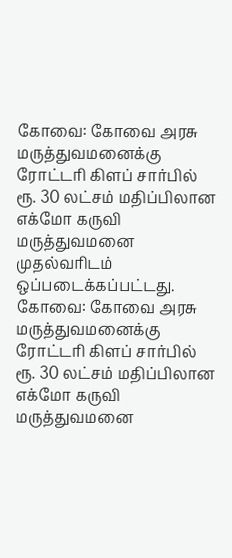கோவை: கோவை அரசு மருத்துவமனைக்கு ரோட்டரி கிளப் சார்பில் ரூ. 30 லட்சம் மதிப்பிலான எக்மோ கருவி மருத்துவமனை முதல்வரிடம் ஒப்படைக்கப்பட்டது.
கோவை: கோவை அரசு மருத்துவமனைக்கு ரோட்டரி கிளப் சார்பில் ரூ. 30 லட்சம் மதிப்பிலான எக்மோ கருவி மருத்துவமனை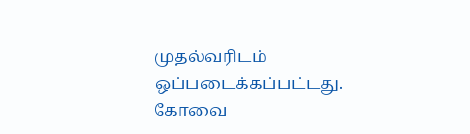முதல்வரிடம் ஒப்படைக்கப்பட்டது.
கோவை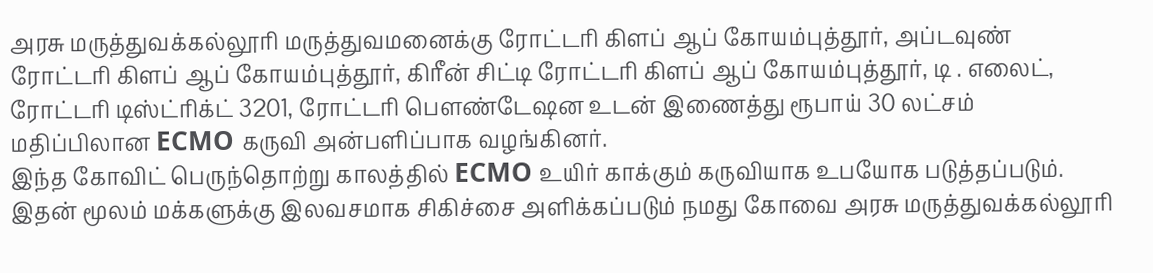அரசு மருத்துவக்கல்லூரி மருத்துவமனைக்கு ரோட்டரி கிளப் ஆப் கோயம்புத்தூர், அப்டவுண் ரோட்டரி கிளப் ஆப் கோயம்புத்தூர், கிரீன் சிட்டி ரோட்டரி கிளப் ஆப் கோயம்புத்தூர், டி . எலைட், ரோட்டரி டிஸ்ட்ரிக்ட் 3201, ரோட்டரி பௌண்டேஷன உடன் இணைத்து ரூபாய் 30 லட்சம் மதிப்பிலான ECMO கருவி அன்பளிப்பாக வழங்கினர்.
இந்த கோவிட் பெருந்தொற்று காலத்தில் ECMO உயிர் காக்கும் கருவியாக உபயோக படுத்தப்படும். இதன் மூலம் மக்களுக்கு இலவசமாக சிகிச்சை அளிக்கப்படும் நமது கோவை அரசு மருத்துவக்கல்லூரி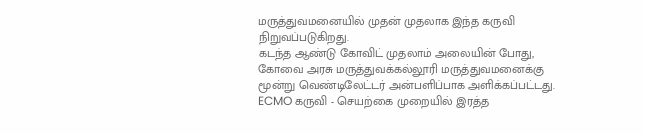மருத்துவமனையில் முதன் முதலாக இந்த கருவி நிறுவப்படுகிறது.
கடந்த ஆண்டு கோவிட் முதலாம் அலையின் போது, கோவை அரசு மருத்துவக்கல்லூரி மருத்துவமனைக்கு மூன்று வெண்டிலேட்டர் அன்பளிப்பாக அளிக்கப்பட்டது. ECMO கருவி - செயற்கை முறையில் இரத்த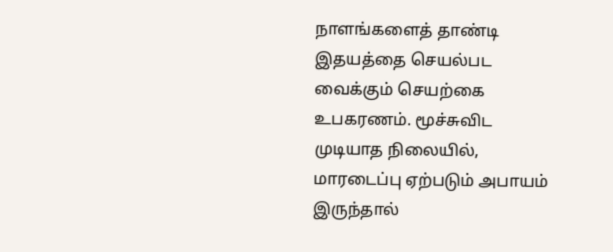நாளங்களைத் தாண்டி இதயத்தை செயல்பட வைக்கும் செயற்கை உபகரணம். மூச்சுவிட முடியாத நிலையில், மாரடைப்பு ஏற்படும் அபாயம் இருந்தால்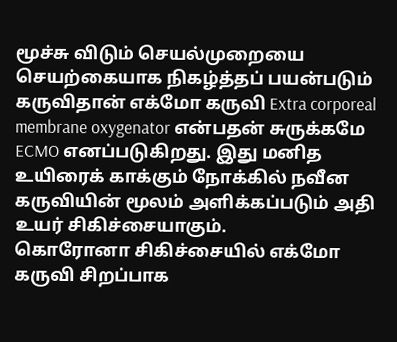மூச்சு விடும் செயல்முறையை செயற்கையாக நிகழ்த்தப் பயன்படும் கருவிதான் எக்மோ கருவி Extra corporeal membrane oxygenator என்பதன் சுருக்கமே ECMO எனப்படுகிறது. இது மனித உயிரைக் காக்கும் நோக்கில் நவீன கருவியின் மூலம் அளிக்கப்படும் அதி உயர் சிகிச்சையாகும்.
கொரோனா சிகிச்சையில் எக்மோ கருவி சிறப்பாக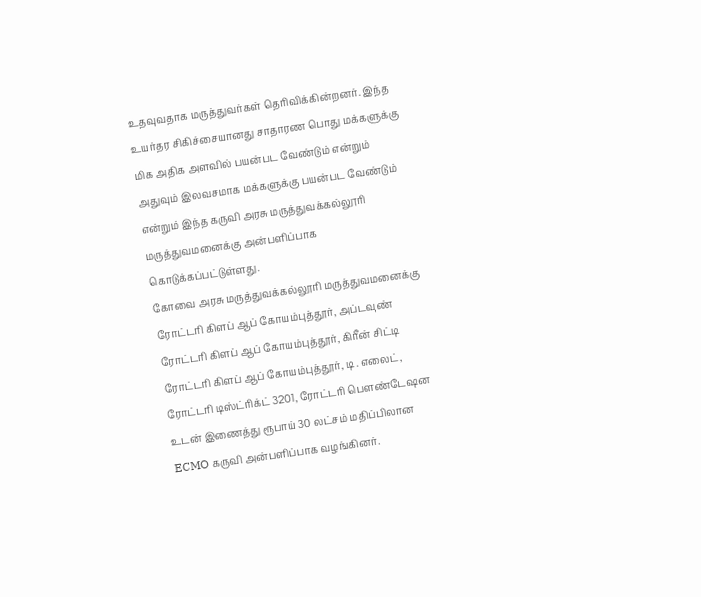உதவுவதாக மருத்துவர்கள் தெரிவிக்கின்றனர். இந்த உயர்தர சிகிச்சையானது சாதாரண பொது மக்களுக்கு மிக அதிக அளவில் பயன்பட வேண்டும் என்றும் அதுவும் இலவசமாக மக்களுக்கு பயன்பட வேண்டும் என்றும் இந்த கருவி அரசு மருத்துவக்கல்லூரி மருத்துவமனைக்கு அன்பளிப்பாக கொடுக்கப்பட்டுள்ளது.
கோவை அரசு மருத்துவக்கல்லூரி மருத்துவமனைக்கு ரோட்டரி கிளப் ஆப் கோயம்புத்தூர், அப்டவுண் ரோட்டரி கிளப் ஆப் கோயம்புத்தூர், கிரீன் சிட்டி ரோட்டரி கிளப் ஆப் கோயம்புத்தூர், டி . எலைட், ரோட்டரி டிஸ்ட்ரிக்ட் 3201, ரோட்டரி பௌண்டேஷன உடன் இணைத்து ரூபாய் 30 லட்சம் மதிப்பிலான ECMO கருவி அன்பளிப்பாக வழங்கினர்.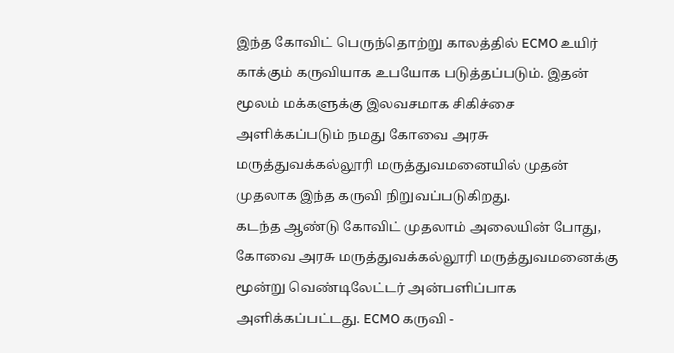இந்த கோவிட் பெருந்தொற்று காலத்தில் ECMO உயிர் காக்கும் கருவியாக உபயோக படுத்தப்படும். இதன் மூலம் மக்களுக்கு இலவசமாக சிகிச்சை அளிக்கப்படும் நமது கோவை அரசு மருத்துவக்கல்லூரி மருத்துவமனையில் முதன் முதலாக இந்த கருவி நிறுவப்படுகிறது.
கடந்த ஆண்டு கோவிட் முதலாம் அலையின் போது, கோவை அரசு மருத்துவக்கல்லூரி மருத்துவமனைக்கு மூன்று வெண்டிலேட்டர் அன்பளிப்பாக அளிக்கப்பட்டது. ECMO கருவி -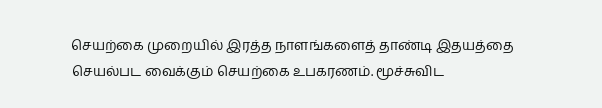செயற்கை முறையில் இரத்த நாளங்களைத் தாண்டி இதயத்தை செயல்பட வைக்கும் செயற்கை உபகரணம். மூச்சுவிட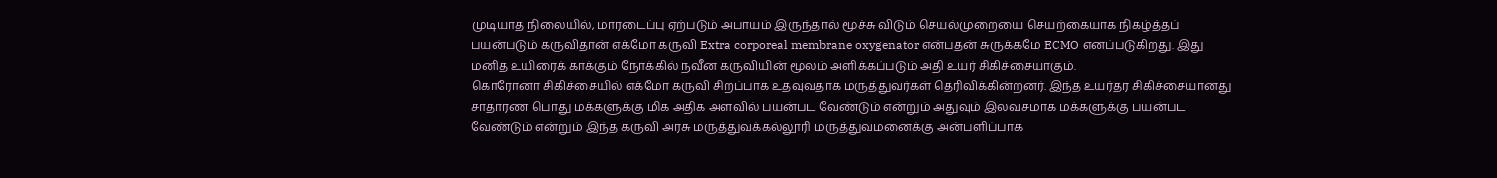முடியாத நிலையில், மாரடைப்பு ஏற்படும் அபாயம் இருந்தால் மூச்சு விடும் செயல்முறையை செயற்கையாக நிகழ்த்தப் பயன்படும் கருவிதான் எக்மோ கருவி Extra corporeal membrane oxygenator என்பதன் சுருக்கமே ECMO எனப்படுகிறது. இது மனித உயிரைக் காக்கும் நோக்கில் நவீன கருவியின் மூலம் அளிக்கப்படும் அதி உயர் சிகிச்சையாகும்.
கொரோனா சிகிச்சையில் எக்மோ கருவி சிறப்பாக உதவுவதாக மருத்துவர்கள் தெரிவிக்கின்றனர். இந்த உயர்தர சிகிச்சையானது சாதாரண பொது மக்களுக்கு மிக அதிக அளவில் பயன்பட வேண்டும் என்றும் அதுவும் இலவசமாக மக்களுக்கு பயன்பட வேண்டும் என்றும் இந்த கருவி அரசு மருத்துவக்கல்லூரி மருத்துவமனைக்கு அன்பளிப்பாக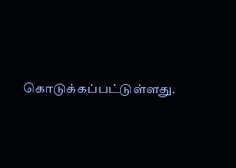கொடுக்கப்பட்டுள்ளது.